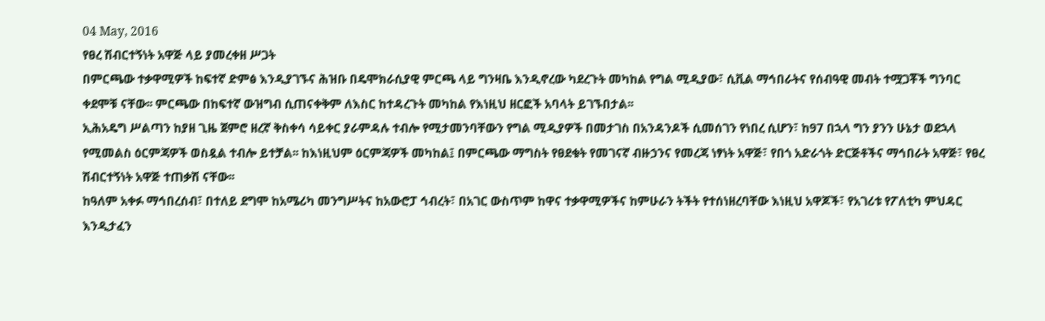04 May, 2016
የፀረ ሽብርተኝነት አዋጅ ላይ ያመረቀዘ ሥጋት
በምርጫው ተቃዋሚዎች ከፍተኛ ድምፅ እንዲያገኙና ሕዝቡ በዴሞክራሲያዊ ምርጫ ላይ ግንዛቤ እንዲኖረው ካደረጉት መካከል የግል ሚዲያው፣ ሲቪል ማኅበራትና የሰብዓዊ መብት ተሟጋቾች ግንባር ቀደሞቹ ናቸው፡፡ ምርጫው በከፍተኛ ውዝግብ ሲጠናቀቅም ለእስር ከተዳረጉት መካከል የእነዚህ ዘርፎች አባላት ይገኙበታል፡፡
ኢሕአዴግ ሥልጣን ከያዘ ጊዜ ጀምሮ ዘረኛ ቅስቀሳ ሳይቀር ያራምዳሉ ተብሎ የሚታመንባቸውን የግል ሚዲያዎች በመታገስ በአንዳንዶች ሲመሰገን የነበረ ሲሆን፣ ከ97 በኋላ ግን ያንን ሁኔታ ወደኋላ የሚመልስ ዕርምጃዎች ወስዷል ተብሎ ይተቻል፡፡ ከእነዚህም ዕርምጃዎች መካከል፤ በምርጫው ማግስት የፀደቁት የመገናኛ ብዙኃንና የመረጃ ነፃነት አዋጅ፣ የበጎ አድራጎት ድርጅቶችና ማኅበራት አዋጅ፣ የፀረ ሽብርተኝነት አዋጅ ተጠቃሽ ናቸው፡፡
ከዓለም አቀፉ ማኅበረሰብ፣ በተለይ ደግሞ ከአሜሪካ መንግሥትና ከአውሮፓ ኅብረት፣ በአገር ውስጥም ከዋና ተቃዋሚዎችና ከምሁራን ትችት የተሰነዘረባቸው እነዚህ አዋጆች፣ የአገሪቱ የፖለቲካ ምህዳር እንዲታፈን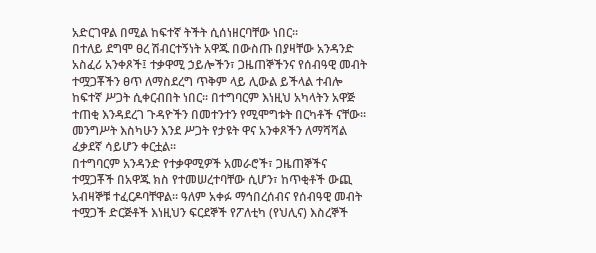አድርገዋል በሚል ከፍተኛ ትችት ሲሰነዘርባቸው ነበር፡፡
በተለይ ደግሞ ፀረ ሽብርተኝነት አዋጁ በውስጡ በያዛቸው አንዳንድ አስፈሪ አንቀጾች፤ ተቃዋሚ ኃይሎችን፣ ጋዜጠኞችንና የሰብዓዊ መብት ተሟጋቾችን ፀጥ ለማስደረግ ጥቅም ላይ ሊውል ይችላል ተብሎ ከፍተኛ ሥጋት ሲቀርብበት ነበር፡፡ በተግባርም እነዚህ አካላትን አዋጅ ተጠቂ እንዳደረገ ጉዳዮችን በመተንተን የሚሞግቱት በርካቶች ናቸው፡፡ መንግሥት እስካሁን እንደ ሥጋት የታዩት ዋና አንቀጾችን ለማሻሻል ፈቃደኛ ሳይሆን ቀርቷል፡፡
በተግባርም አንዳንድ የተቃዋሚዎች አመራሮች፣ ጋዜጠኞችና ተሟጋቾች በአዋጁ ክስ የተመሠረተባቸው ሲሆን፣ ከጥቂቶች ውጪ አብዛኞቹ ተፈርዶባቸዋል፡፡ ዓለም አቀፉ ማኅበረሰብና የሰብዓዊ መብት ተሟጋች ድርጅቶች እነዚህን ፍርደኞች የፖለቲካ (የህሊና) እስረኞች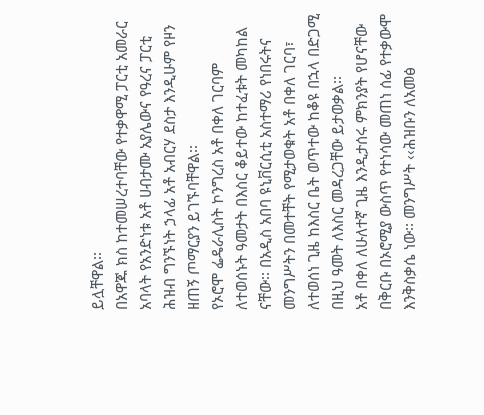ይሏቸዋል፡፡
በአዋጁ ክስ ከተመሠረተባቸው የተቃዋሚ ፓርቲ አመራር አባላት የአንድነቱ አቶ ሀብታሙ አያሌውና የዓረና ፓርቲ ሕዝብ ግንኙነት ኃላፊ አቶ አብርሃ ደስታ እንዲሁም የዞን ዘጠኝ ጦማርያን ይገኙባቸዋል፡፡
የኦሮሞ ፌዴራሊስት ኮንግረስ አቶ በቀለ ገርባም ለተወሰኑት ዓመታት በእስር ቆይተው ከተፈቱት መካከል ናቸው፡፡ በአዲስ አበባ ዩኒቨርሲቲ አስተማሪ የነበሩትና መንግሥትን በመተቸት የሚታወቁት አቶ በቀለ ገርባ፣ ለተወሰነ ጊዜ ከእስር ቤት ወጥተው ከቆዩ በኋላ በድጋሚ በዚህ ዓመት ለእስር መዳረጋቸው ይታወቃል፡፡
አቶ በቀለ ለሁለተኛ ጊዜ እንዲታሰሩ ምክንያት የሆናቸው በቅርቡ በኦሮሚያ ውስጥ የተነሳው መጠነ ሰፊ የተቃውሞ እንቅስቃሴ ነው፡፡ መንግሥት ‹‹ሕዝቡን ለአመፅ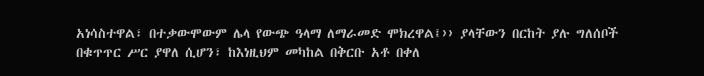አነሳስተዋል፣ በተቃውሞውም ሌላ የውጭ ዓላማ ለማራመድ ሞክረዋል፤›› ያላቸውን በርከት ያሉ ግለሰቦች በቁጥጥር ሥር ያዋለ ሲሆን፣ ከእነዚህም መካከል በቅርቡ አቶ በቀለ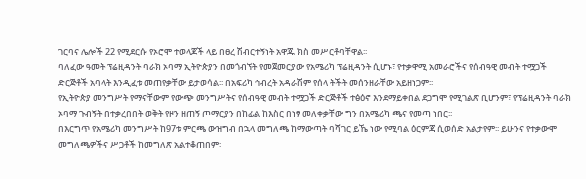ገርባና ሌሎች 22 የሚደርሱ የኦሮሞ ተወላጆች ላይ በፀረ ሽብርተኝነት አዋጁ ክስ መሥርቶባቸዋል፡፡
ባለፈው ዓመት ፕሬዚዳንት ባራክ ኦባማ ኢትዮጵያን በመጎብኘት የመጀመርያው የአሜሪካ ፕሬዚዳንት ሲሆኑ፣ የተቃዋሚ አመራሮችና የሰብዓዊ መብት ተሟጋች ድርጅቶች አባላት እንዲፈቱ መጠየቃቸው ይታወሳል፡፡ በአፍሪካ ኅብረት አዳራሽም የሰላ ትችት መሰንዘራቸው አይዘነጋም፡፡
የኢትዮጵያ መንግሥት የማናቸውም የውጭ መንግሥትና የሰብዓዊ መብት ተሟጋች ድርጅቶች ተፅዕኖ እንደማይቀበል ደጋግሞ የሚገልጽ ቢሆንም፣ የፕሬዚዳንት ባራክ ኦባማ ጉብኝት በተቃረበበት ወቅት የዞን ዘጠኝ ጦማርያን በከፊል ከእስር በነፃ መለቀቃቸው ግን በአሜሪካ ጫና የመጣ ነበር፡፡
በእርግጥ የአሜሪካ መንግሥት ከ97ቱ ምርጫ ውዝግብ በኋላ መግለጫ ከማውጣት ባሻገር ይኼ ነው የሚባል ዕርምጃ ሲወሰድ አልታየም፡፡ ይሁንና የተቃውሞ መግለጫዎችና ሥጋቶች ከመግለጽ አልተቆጠበም፡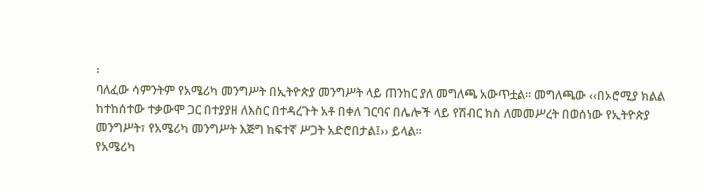፡
ባለፈው ሳምንትም የአሜሪካ መንግሥት በኢትዮጵያ መንግሥት ላይ ጠንከር ያለ መግለጫ አውጥቷል፡፡ መግለጫው ‹‹በኦሮሚያ ክልል ከተከሰተው ተቃውሞ ጋር በተያያዘ ለእስር በተዳረጉት አቶ በቀለ ገርባና በሌሎች ላይ የሽብር ክስ ለመመሥረት በወሰነው የኢትዮጵያ መንግሥት፣ የአሜሪካ መንግሥት እጅግ ከፍተኛ ሥጋት አድሮበታል፤›› ይላል፡፡
የአሜሪካ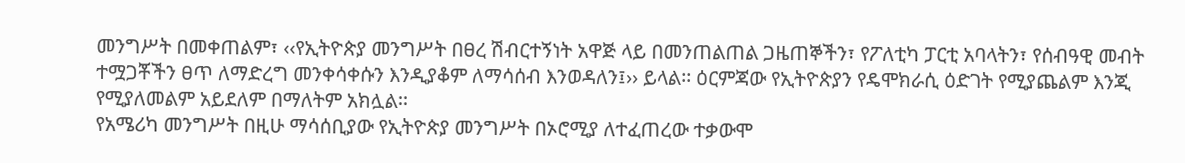መንግሥት በመቀጠልም፣ ‹‹የኢትዮጵያ መንግሥት በፀረ ሽብርተኝነት አዋጅ ላይ በመንጠልጠል ጋዜጠኞችን፣ የፖለቲካ ፓርቲ አባላትን፣ የሰብዓዊ መብት ተሟጋቾችን ፀጥ ለማድረግ መንቀሳቀሱን እንዲያቆም ለማሳሰብ እንወዳለን፤›› ይላል፡፡ ዕርምጃው የኢትዮጵያን የዴሞክራሲ ዕድገት የሚያጨልም እንጂ የሚያለመልም አይደለም በማለትም አክሏል፡፡
የአሜሪካ መንግሥት በዚሁ ማሳሰቢያው የኢትዮጵያ መንግሥት በኦሮሚያ ለተፈጠረው ተቃውሞ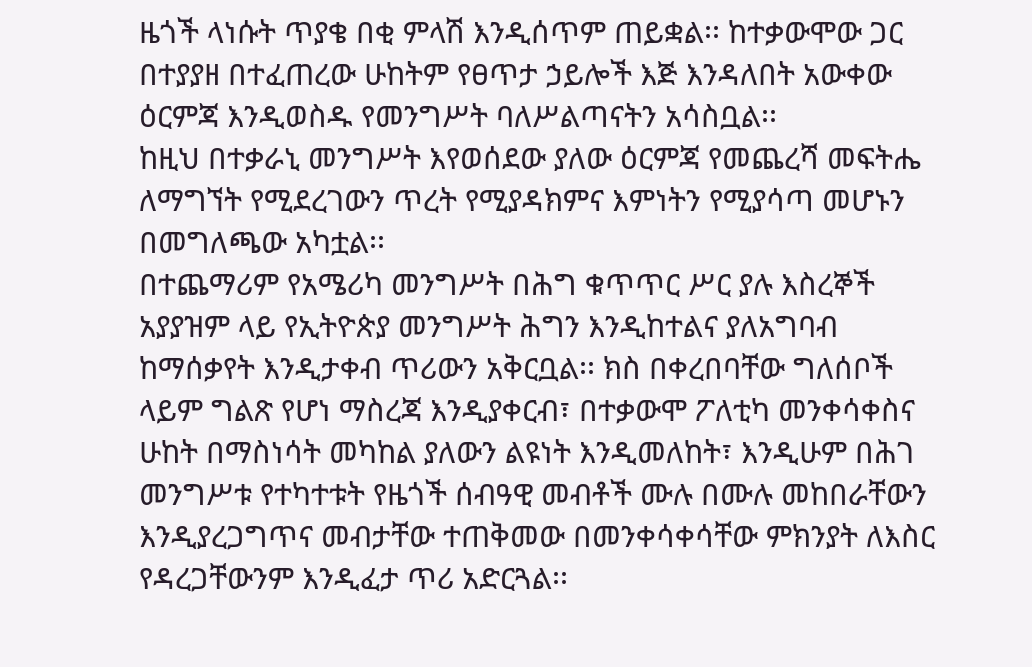ዜጎች ላነሱት ጥያቄ በቂ ምላሽ እንዲሰጥም ጠይቋል፡፡ ከተቃውሞው ጋር በተያያዘ በተፈጠረው ሁከትም የፀጥታ ኃይሎች እጅ እንዳለበት አውቀው ዕርምጃ እንዲወስዱ የመንግሥት ባለሥልጣናትን አሳስቧል፡፡
ከዚህ በተቃራኒ መንግሥት እየወሰደው ያለው ዕርምጃ የመጨረሻ መፍትሔ ለማግኘት የሚደረገውን ጥረት የሚያዳክምና እምነትን የሚያሳጣ መሆኑን በመግለጫው አካቷል፡፡
በተጨማሪም የአሜሪካ መንግሥት በሕግ ቁጥጥር ሥር ያሉ እስረኞች አያያዝም ላይ የኢትዮጵያ መንግሥት ሕግን እንዲከተልና ያለአግባብ ከማሰቃየት እንዲታቀብ ጥሪውን አቅርቧል፡፡ ክስ በቀረበባቸው ግለሰቦች ላይም ግልጽ የሆነ ማስረጃ እንዲያቀርብ፣ በተቃውሞ ፖለቲካ መንቀሳቀስና ሁከት በማስነሳት መካከል ያለውን ልዩነት እንዲመለከት፣ እንዲሁም በሕገ መንግሥቱ የተካተቱት የዜጎች ሰብዓዊ መብቶች ሙሉ በሙሉ መከበራቸውን እንዲያረጋግጥና መብታቸው ተጠቅመው በመንቀሳቀሳቸው ምክንያት ለእስር የዳረጋቸውንም እንዲፈታ ጥሪ አድርጓል፡፡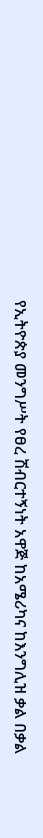የኢትዮጵያ መንግሥት የፀረ ሽብርተኝነት አዋጅ ከአሜሪካና ከእንግሊዝ ቃል በቃል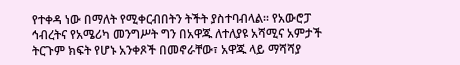የተቀዳ ነው በማለት የሚቀርብበትን ትችት ያስተባብላል፡፡ የአውሮፓ ኅብረትና የአሜሪካ መንግሥት ግን በአዋጁ ለተለያዩ አሻሚና አምታች ትርጉም ክፍት የሆኑ አንቀጾች በመኖራቸው፣ አዋጁ ላይ ማሻሻያ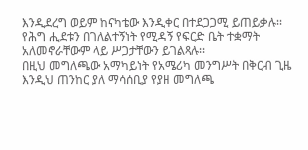እንዲደረግ ወይም ከናካቴው እንዲቀር በተደጋጋሚ ይጠይቃሉ፡፡ የሕግ ሒደቱን በገለልተኝነት የሚዳኝ የፍርድ ቤት ተቋማት አለመኖራቸውም ላይ ሥጋታቸውን ይገልጻሉ፡፡
በዚህ መግለጫው አማካይነት የአሜሪካ መንግሥት በቅርብ ጊዜ እንዲህ ጠንከር ያለ ማሳሰቢያ የያዘ መግለጫ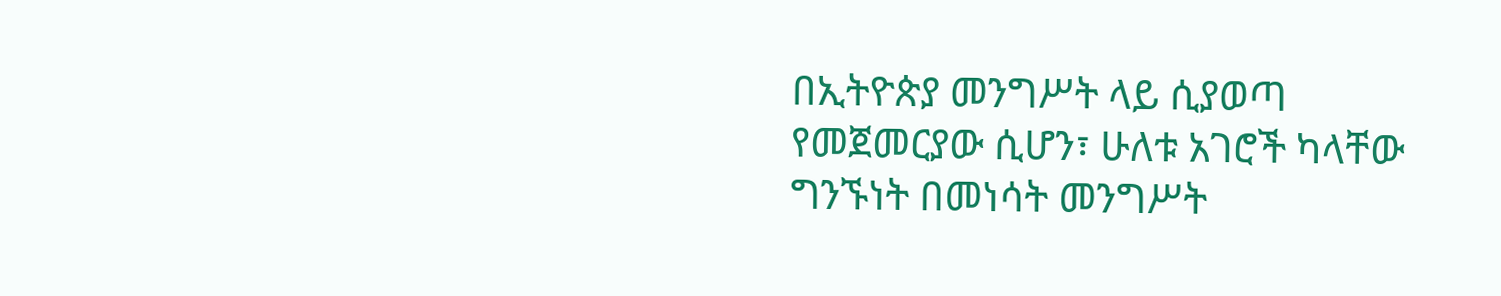በኢትዮጵያ መንግሥት ላይ ሲያወጣ የመጀመርያው ሲሆን፣ ሁለቱ አገሮች ካላቸው ግንኙነት በመነሳት መንግሥት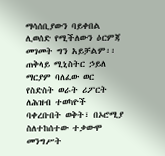ማሳሰቢያውን ባይቀበል ሊወሰድ የሚችለውን ዕርምጃ መገመት ግን አይቻልም፡፡
ጠቅላይ ሚኒስትር ኃይለ ማርያም ባለፈው ወር የስድስት ወራት ሪፖርት ለሕዝብ ተወካዮች ባቀረቡበት ወቅት፣ በኦሮሚያ ስለተከሰተው ተቃውሞ መንግሥት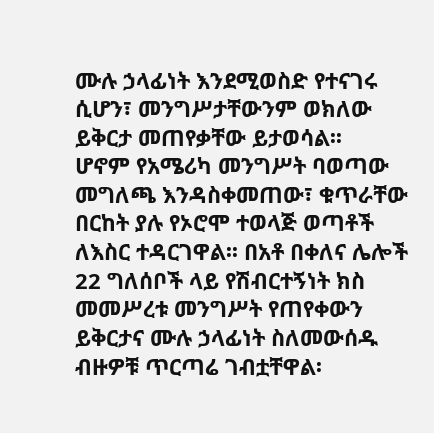ሙሉ ኃላፊነት እንደሚወስድ የተናገሩ ሲሆን፣ መንግሥታቸውንም ወክለው ይቅርታ መጠየቃቸው ይታወሳል፡፡
ሆኖም የአሜሪካ መንግሥት ባወጣው መግለጫ እንዳስቀመጠው፣ ቁጥራቸው በርከት ያሉ የኦሮሞ ተወላጅ ወጣቶች ለእስር ተዳርገዋል፡፡ በአቶ በቀለና ሌሎች 22 ግለሰቦች ላይ የሽብርተኝነት ክስ መመሥረቱ መንግሥት የጠየቀውን ይቅርታና ሙሉ ኃላፊነት ስለመውሰዱ ብዙዎቹ ጥርጣሬ ገብቷቸዋል፡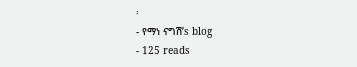፡
- የማነ ናግሽ’s blog
- 125 reads